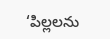‘పిల్లలను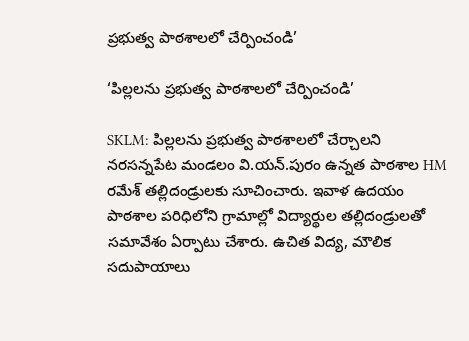ప్రభుత్వ పాఠశాలలో చేర్పించండి’

‘పిల్లలను ప్రభుత్వ పాఠశాలలో చేర్పించండి’

SKLM: పిల్లలను ప్రభుత్వ పాఠశాలలో చేర్చాలని నరసన్నపేట మండలం వి.యన్.పురం ఉన్నత పాఠశాల HM రమేశ్ తల్లిదండ్రులకు సూచించారు. ఇవాళ ఉదయం పాఠశాల పరిధిలోని గ్రామాల్లో విద్యార్థుల తల్లిదండ్రులతో సమావేశం ఏర్పాటు చేశారు. ఉచిత విద్య, మౌలిక సదుపాయాలు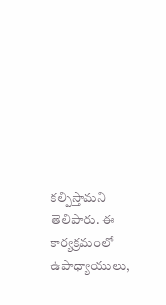కల్పిస్తామని తెలిపారు. ఈ కార్యక్రమంలో ఉపాధ్యాయులు,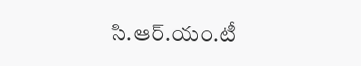సి.ఆర్.యం.టీ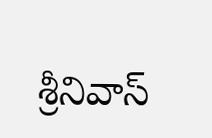శ్రీనివాస్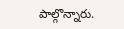పాల్గొన్నారు.